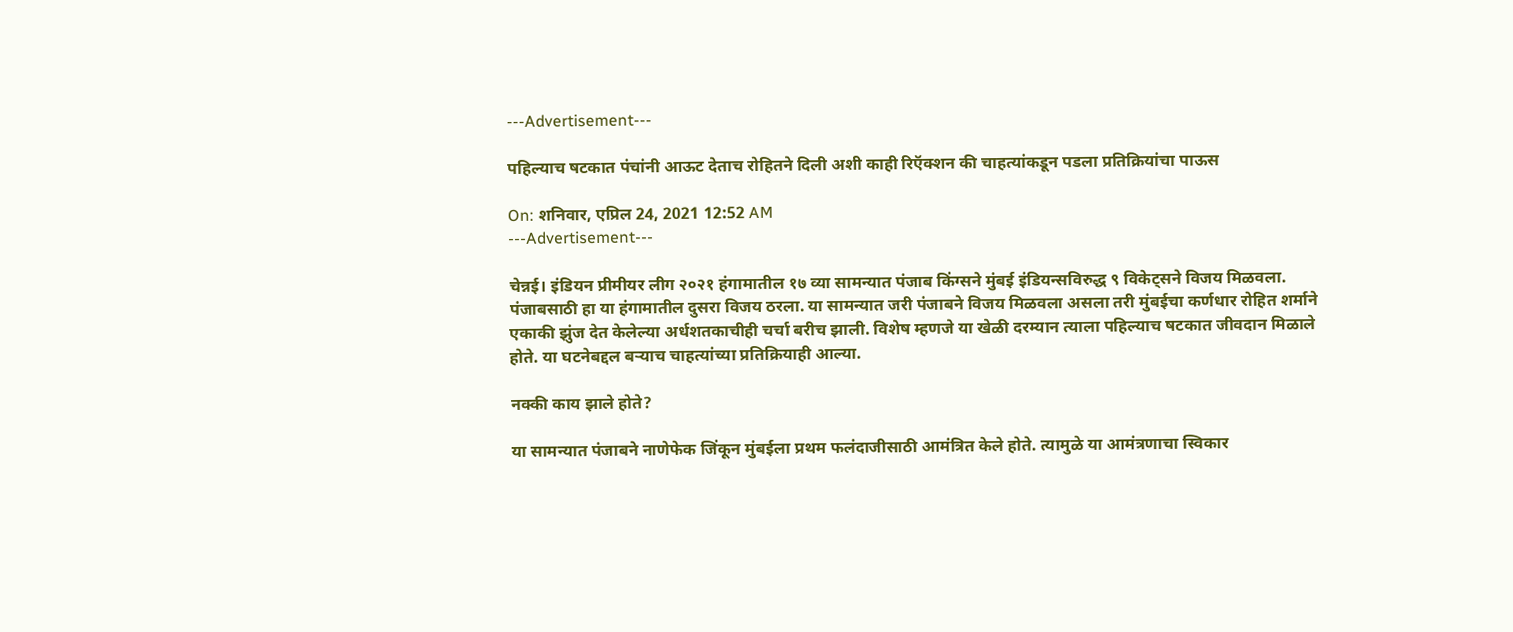---Advertisement---

पहिल्याच षटकात पंचांनी आऊट देताच रोहितने दिली अशी काही रिऍक्शन की चाहत्यांकडून पडला प्रतिक्रियांचा पाऊस

On: शनिवार, एप्रिल 24, 2021 12:52 AM
---Advertisement---

चेन्नई। इंडियन प्रीमीयर लीग २०२१ हंगामातील १७ व्या सामन्यात पंजाब किंग्सने मुंबई इंडियन्सविरुद्ध ९ विकेट्सने विजय मिळवला. पंजाबसाठी हा या हंगामातील दुसरा विजय ठरला. या सामन्यात जरी पंजाबने विजय मिळवला असला तरी मुंबईचा कर्णधार रोहित शर्माने एकाकी झुंज देत केलेल्या अर्धशतकाचीही चर्चा बरीच झाली. विशेष म्हणजे या खेळी दरम्यान त्याला पहिल्याच षटकात जीवदान मिळाले होते. या घटनेबद्दल बऱ्याच चाहत्यांच्या प्रतिक्रियाही आल्या.

नक्की काय झाले होते?

या सामन्यात पंजाबने नाणेफेक जिंकून मुंबईला प्रथम फलंदाजीसाठी आमंत्रित केले होते. त्यामुळे या आमंत्रणाचा स्विकार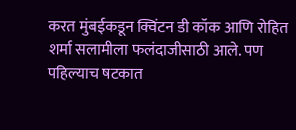करत मुंबईकडून क्विंटन डी कॉक आणि रोहित शर्मा सलामीला फलंदाजीसाठी आले. पण पहिल्याच षटकात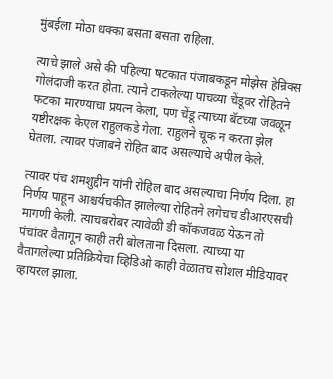मुंबईला मोठा धक्का बसता बसता राहिला.

त्याचे झाले असे की पहिल्या षटकात पंजाबकडून मोझेस हेन्रिक्स गोलंदाजी करत होता. त्याने टाकलेल्या पाचव्या चेंडूवर रोहितने फटका मारण्याचा प्रयत्न केला, पण चेंडू त्याच्या बॅटच्या जवळून यष्टीरक्षक केएल राहुलकडे गेला. राहुलने चूक न करता झेल घेतला. त्यावर पंजाबने रोहित बाद असल्याचे अपील केले.

त्यावर पंच शमशुद्दीन यांनी रोहिल बाद असल्याचा निर्णय दिला. हा निर्णय पाहून आश्चर्यचकीत झालेल्या रोहितने लगेचच डीआरएसची मागणी केली. त्याचबरोबर त्यावेळी डी कॉकजवळ येऊन तो पंचांवर वैतागून काही तरी बोलताना दिसला. त्याच्या या वैतागलेल्या प्रतिक्रियेचा व्हिडिओ काही वेळातच सोशल मीडियावर व्हायरल झाला.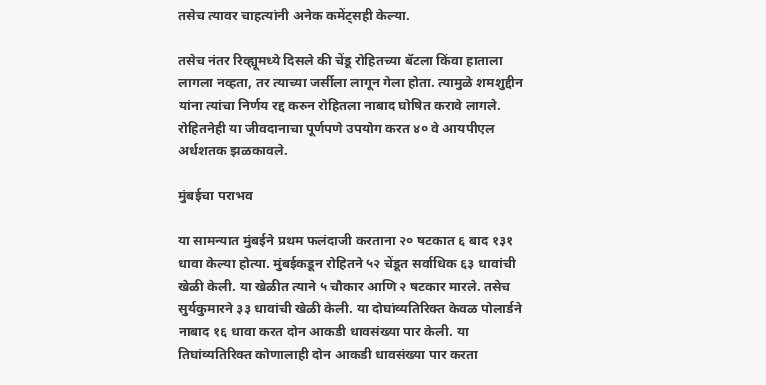तसेच त्यावर चाहत्यांनी अनेक कमेंट्सही केल्या.

तसेच नंतर रिव्ह्यूमध्ये दिसले की चेंडू रोहितच्या बॅटला किंवा हाताला लागला नव्हता, तर त्याच्या जर्सीला लागून गेला होता. त्यामुळे शमशुद्दीन यांना त्यांचा निर्णय रद्द करुन रोहितला नाबाद घोषित करावे लागले. रोहितनेही या जीवदानाचा पूर्णपणे उपयोग करत ४० वे आयपीएल अर्धशतक झळकावले.

मुंबईचा पराभव

या सामन्यात मुंबईने प्रथम फलंदाजी करताना २० षटकात ६ बाद १३१ धावा केल्या होत्या. मुंबईकडून रोहितने ५२ चेंडूत सर्वाधिक ६३ धावांची खेळी केली. या खेळीत त्याने ५ चौकार आणि २ षटकार मारले. तसेच सुर्यकुमारने ३३ धावांची खेळी केली. या दोघांव्यतिरिक्त केवळ पोलार्डने नाबाद १६ धावा करत दोन आकडी धावसंख्या पार केली. या तिघांव्यतिरिक्त कोणालाही दोन आकडी धावसंख्या पार करता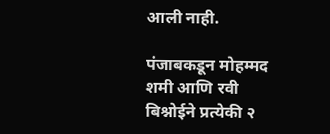आली नाही.

पंजाबकडून मोहम्मद शमी आणि रवी बिश्नोईने प्रत्येकी २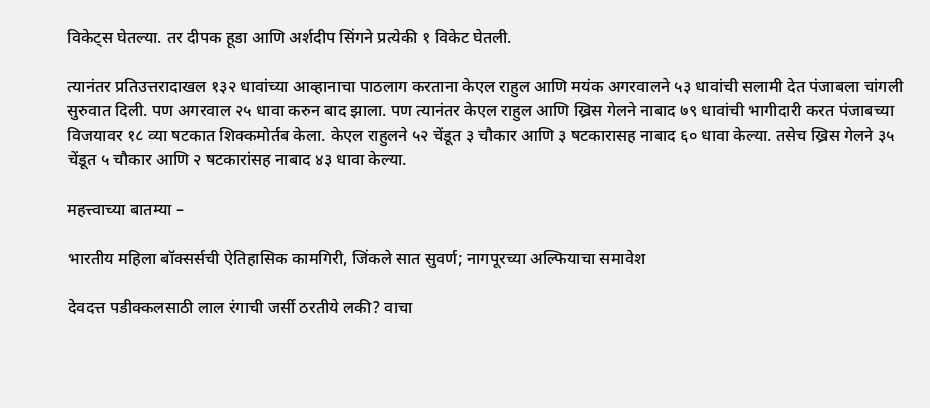विकेट्स घेतल्या. तर दीपक हूडा आणि अर्शदीप सिंगने प्रत्येकी १ विकेट घेतली.

त्यानंतर प्रतिउत्तरादाखल १३२ धावांच्या आव्हानाचा पाठलाग करताना केएल राहुल आणि मयंक अगरवालने ५३ धावांची सलामी देत पंजाबला चांगली सुरुवात दिली. पण अगरवाल २५ धावा करुन बाद झाला. पण त्यानंतर केएल राहुल आणि ख्रिस गेलने नाबाद ७९ धावांची भागीदारी करत पंजाबच्या विजयावर १८ व्या षटकात शिक्कमोर्तब केला. केएल राहुलने ५२ चेंडूत ३ चौकार आणि ३ षटकारासह नाबाद ६० धावा केल्या. तसेच ख्रिस गेलने ३५ चेंडूत ५ चौकार आणि २ षटकारांसह नाबाद ४३ धावा केल्या.

महत्त्वाच्या बातम्या –

भारतीय महिला बॉक्सर्सची ऐतिहासिक कामगिरी, जिंकले सात सुवर्ण; नागपूरच्या अल्फियाचा समावेश

देवदत्त पडीक्कलसाठी लाल रंगाची जर्सी ठरतीये लकी? वाचा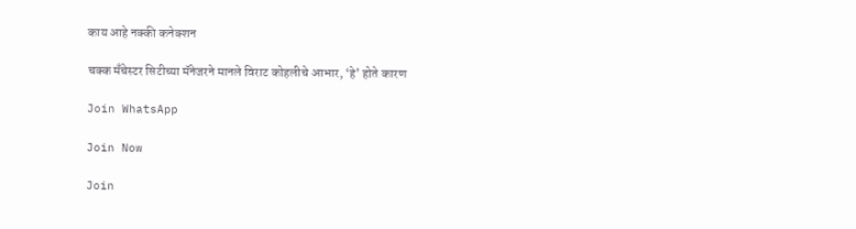काय आहे नक्की कनेक्शन

चक्क मँचेस्टर सिटीच्या मॅनेजरने मानले विराट कोहलीचे आभार, ‘हे’ होते कारण

Join WhatsApp

Join Now

Join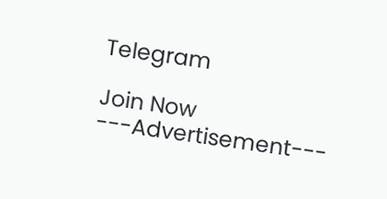Telegram

Join Now
---Advertisement---